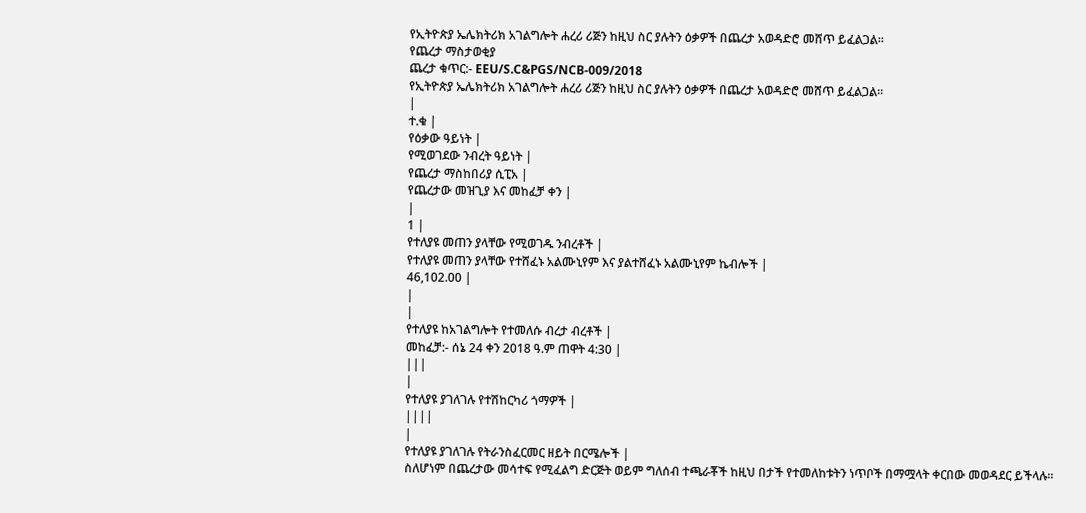የኢትዮጵያ ኤሌክትሪክ አገልግሎት ሐረሪ ሪጅን ከዚህ ስር ያሉትን ዕቃዎች በጨረታ አወዳድሮ መሸጥ ይፈልጋል፡፡
የጨረታ ማስታወቂያ
ጨረታ ቁጥር:- EEU/S.C&PGS/NCB-009/2018
የኢትዮጵያ ኤሌክትሪክ አገልግሎት ሐረሪ ሪጅን ከዚህ ስር ያሉትን ዕቃዎች በጨረታ አወዳድሮ መሸጥ ይፈልጋል፡፡
|
ተ.ቁ |
የዕቃው ዓይነት |
የሚወገደው ንብረት ዓይነት |
የጨረታ ማስከበሪያ ሲፒአ |
የጨረታው መዝጊያ እና መከፈቻ ቀን |
|
1 |
የተለያዩ መጠን ያላቸው የሚወገዱ ንብረቶች |
የተለያዩ መጠን ያላቸው የተሸፈኑ አልሙኒየም እና ያልተሸፈኑ አልሙኒየም ኬብሎች |
46,102.00 |
|
|
የተለያዩ ከአገልግሎት የተመለሱ ብረታ ብረቶች |
መከፈቻ:- ሰኔ 24 ቀን 2018 ዓ.ም ጠዋት 4:30 |
|||
|
የተለያዩ ያገለገሉ የተሽከርካሪ ጎማዎች |
||||
|
የተለያዩ ያገለገሉ የትራንስፈርመር ዘይት በርሜሎች |
ስለሆነም በጨረታው መሳተፍ የሚፈልግ ድርጅት ወይም ግለሰብ ተጫራቾች ከዚህ በታች የተመለከቱትን ነጥቦች በማሟላት ቀርበው መወዳደር ይችላሉ፡፡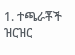1. ተጫራቾች ዝርዝር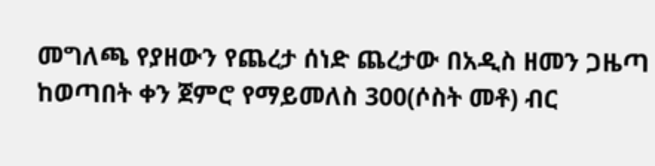መግለጫ የያዘውን የጨረታ ሰነድ ጨረታው በአዲስ ዘመን ጋዜጣ ከወጣበት ቀን ጀምሮ የማይመለስ 300(ሶስት መቶ) ብር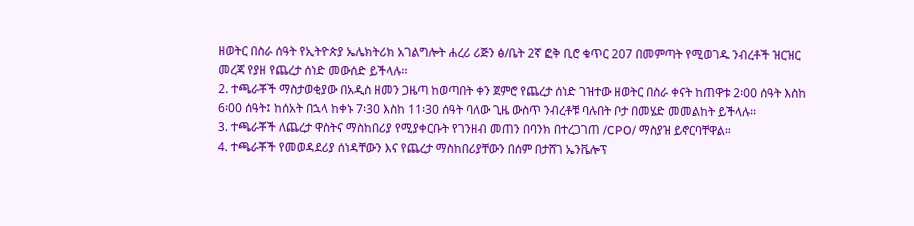ዘወትር በስራ ሰዓት የኢትዮጵያ ኤሌክትሪክ አገልግሎት ሐረሪ ሪጅን ፅ/ቤት 2ኛ ፎቅ ቢሮ ቁጥር 207 በመምጣት የሚወገዱ ንብረቶች ዝርዝር መረጃ የያዘ የጨረታ ሰነድ መውሰድ ይችላሉ፡፡
2. ተጫራቾች ማስታወቂያው በአዲስ ዘመን ጋዜጣ ከወጣበት ቀን ጀምሮ የጨረታ ሰነድ ገዝተው ዘወትር በስራ ቀናት ከጠዋቱ 2፡00 ሰዓት እስከ 6፡00 ሰዓት፤ ከሰአት በኋላ ከቀኑ 7፡30 እስከ 11፡30 ሰዓት ባለው ጊዜ ውስጥ ንብረቶቹ ባሉበት ቦታ በመሄድ መመልከት ይችላሉ፡፡
3. ተጫራቾች ለጨረታ ዋስትና ማስከበሪያ የሚያቀርቡት የገንዘብ መጠን በባንክ በተረጋገጠ /CPO/ ማስያዝ ይኖርባቸዋል።
4. ተጫራቾች የመወዳደሪያ ሰነዳቸውን እና የጨረታ ማስከበሪያቸውን በሰም በታሸገ ኤንቬሎፕ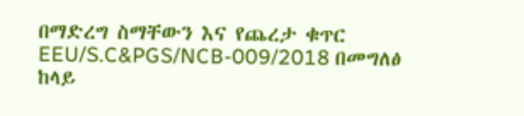በማድረግ ስማቸውን እና የጨረታ ቁጥር EEU/S.C&PGS/NCB-009/2018 በመግለፅ ከላይ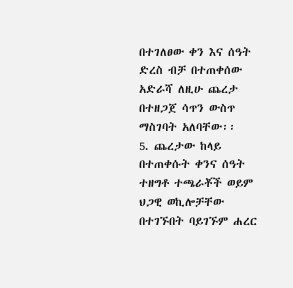በተገለፀው ቀን እና ሰዓት ድረስ ብቻ በተጠቀሰው አድራሻ ለዚሁ ጨረታ በተዘጋጀ ሳጥን ውስጥ ማስገባት አለባቸው፡፡
5. ጨረታው ከላይ በተጠቀሱት ቀንና ሰዓት ተዘግቶ ተጫራቾች ወይም ህጋዊ ወኪሎቻቸው በተገኙበት ባይገኙም ሐረር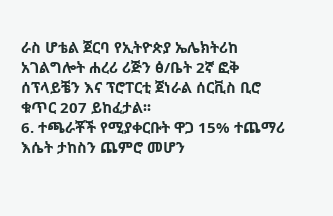ራስ ሆቴል ጀርባ የኢትዮጵያ ኤሌክትሪከ አገልግሎት ሐረሪ ሪጅን ፅ/ቤት 2ኛ ፎቅ ሰፕላይቼን እና ፕሮፐርቲ ጀነራል ሰርቪስ ቢሮ ቁጥር 207 ይከፈታል፡፡
6. ተጫራቾች የሚያቀርቡት ዋጋ 15% ተጨማሪ እሴት ታከስን ጨምሮ መሆን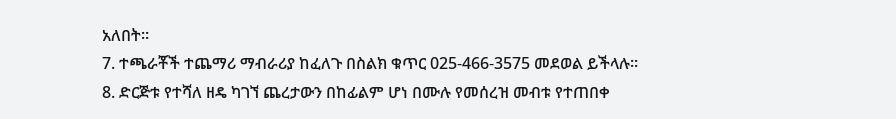አለበት።
7. ተጫራቾች ተጨማሪ ማብራሪያ ከፈለጉ በስልክ ቁጥር 025-466-3575 መደወል ይችላሉ፡፡
8. ድርጅቱ የተሻለ ዘዴ ካገኘ ጨረታውን በከፊልም ሆነ በሙሉ የመሰረዝ መብቱ የተጠበቀ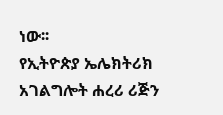ነው፡፡
የኢትዮጵያ ኤሌክትሪክ አገልግሎት ሐረሪ ሪጅን